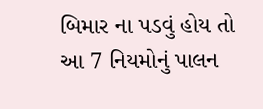બિમાર ના પડવું હોય તો આ 7 નિયમોનું પાલન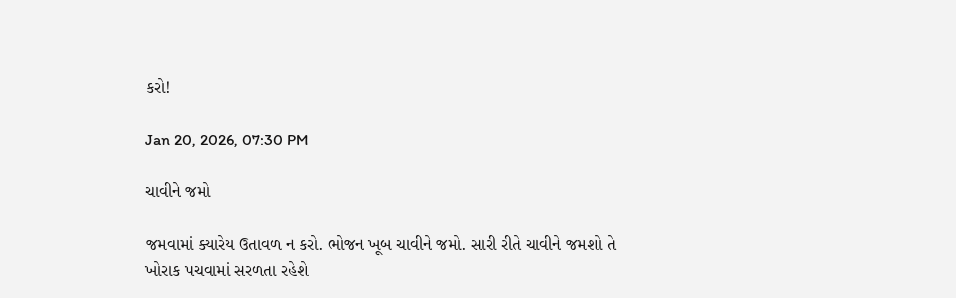કરો!

Jan 20, 2026, 07:30 PM

ચાવીને જમો

જમવામાં ક્યારેય ઉતાવળ ન કરો. ભોજન ખૂબ ચાવીને જમો. સારી રીતે ચાવીને જમશો તે ખોરાક પચવામાં સરળતા રહેશે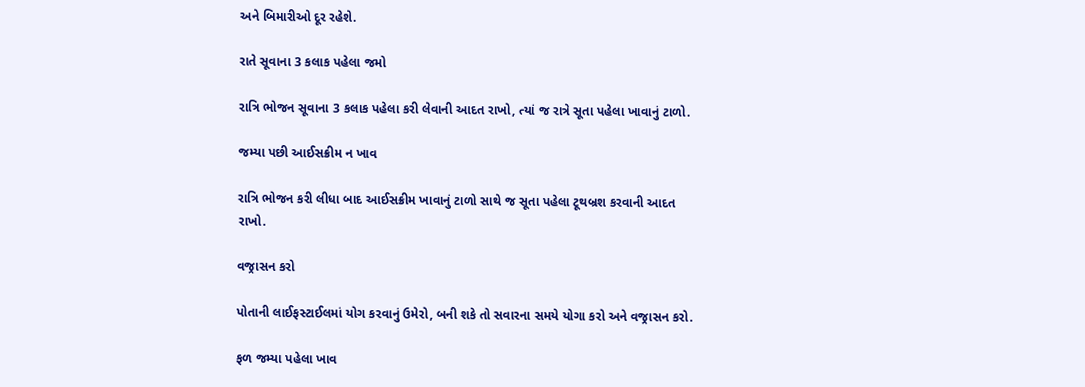અને બિમારીઓ દૂર રહેશે.

રાતે સૂવાના 3 કલાક પહેલા જમો

રાત્રિ ભોજન સૂવાના 3 કલાક પહેલા કરી લેવાની આદત રાખો, ત્યાં જ રાત્રે સૂતા પહેલા ખાવાનું ટાળો.

જમ્યા પછી આઈસક્રીમ ન ખાવ

રાત્રિ ભોજન કરી લીધા બાદ આઈસક્રીમ ખાવાનું ટાળો સાથે જ સૂતા પહેલા ટૂથબ્રશ કરવાની આદત રાખો.

વજ્રાસન કરો

પોતાની લાઈફસ્ટાઈલમાં યોગ કરવાનું ઉમેરો, બની શકે તો સવારના સમયે યોગા કરો અને વજ્રાસન કરો.

ફળ જમ્યા પહેલા ખાવ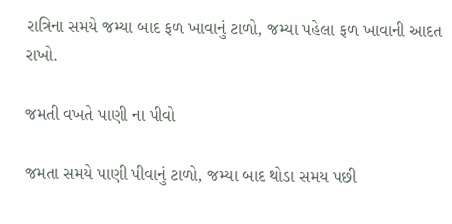રાત્રિના સમયે જમ્યા બાદ ફળ ખાવાનું ટાળો, જમ્યા પહેલા ફળ ખાવાની આદત રાખો.

જમતી વખતે પાણી ના પીવો

જમતા સમયે પાણી પીવાનું ટાળો, જમ્યા બાદ થોડા સમય પછી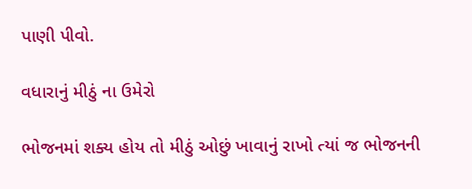પાણી પીવો.

વધારાનું મીઠું ના ઉમેરો

ભોજનમાં શક્ય હોય તો મીઠું ઓછું ખાવાનું રાખો ત્યાં જ ભોજનની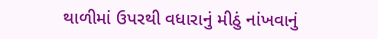થાળીમાં ઉપરથી વધારાનું મીઠું નાંખવાનું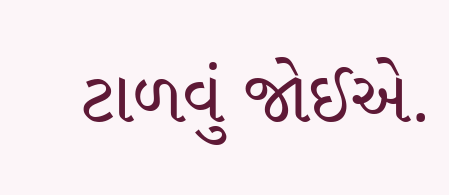ટાળવું જોઈએ.